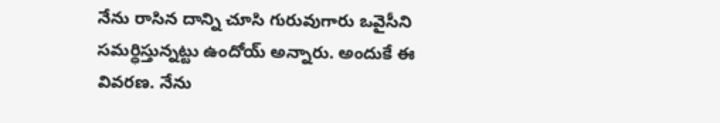నేను రాసిన దాన్ని చూసి గురువుగారు ఒవైసీని సమర్ధిస్తున్నట్టు ఉందోయ్ అన్నారు. అందుకే ఈ వివరణ. నేను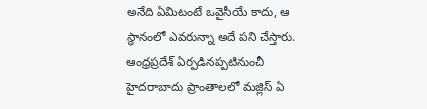అనేది ఏమిటంటే ఒవైసీయే కాదు, ఆ స్థానంలో ఎవరున్నా అదే పని చేస్తారు. ఆంధ్రప్రదేశ్ ఏర్పడినప్పటినుంచీ హైదరాబాదు ప్రాంతాలలో మజ్లిస్ ఏ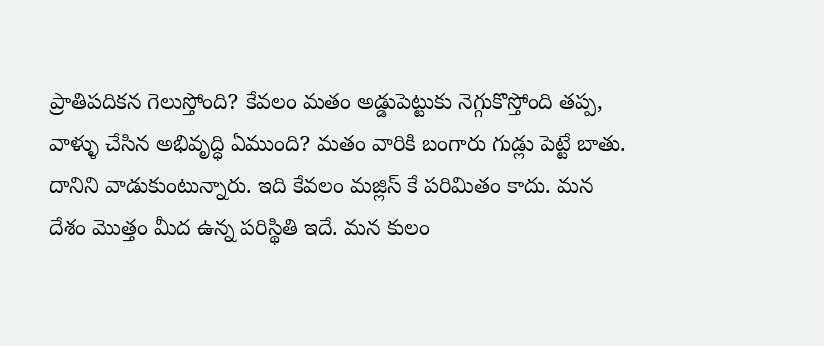ప్రాతిపదికన గెలుస్తోంది? కేవలం మతం అడ్డుపెట్టుకు నెగ్గుకొస్తోంది తప్ప, వాళ్ళు చేసిన అభివృద్ధి ఏముంది? మతం వారికి బంగారు గుడ్లు పెట్టే బాతు. దానిని వాడుకుంటున్నారు. ఇది కేవలం మజ్లిస్ కే పరిమితం కాదు. మన దేశం మొత్తం మీద ఉన్న పరిస్థితి ఇదే. మన కులం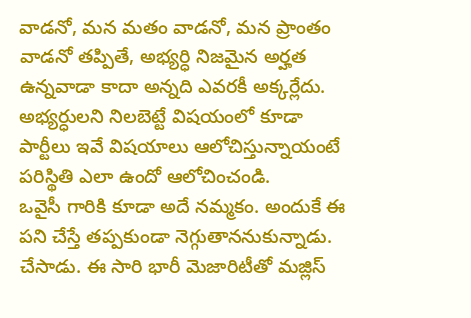వాడనో, మన మతం వాడనో, మన ప్రాంతం వాడనో తప్పితే, అభ్యర్ధి నిజమైన అర్హత ఉన్నవాడా కాదా అన్నది ఎవరకీ అక్కర్లేదు. అభ్యర్ధులని నిలబెట్టే విషయంలో కూడా పార్టీలు ఇవే విషయాలు ఆలోచిస్తున్నాయంటే పరిస్థితి ఎలా ఉందో ఆలోచించండి.
ఒవైసీ గారికి కూడా అదే నమ్మకం. అందుకే ఈ పని చేస్తే తప్పకుండా నెగ్గుతాననుకున్నాడు. చేసాడు. ఈ సారి భారీ మెజారిటీతో మజ్లిస్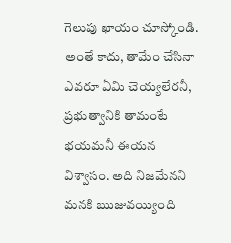గెలుపు ఖాయం చూస్కోండి.
అంతే కాదు, తామేం చేసినా ఎవరూ ఏమి చెయ్యలేరనీ, ప్రభుత్వానికి తామంటే భయమనీ ఈయన విశ్వాసం. అది నిజమేనని మనకి ఋజువయ్యింది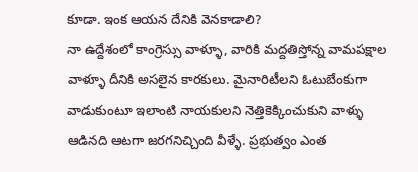కూడా. ఇంక ఆయన దేనికి వెనకాడాలి?
నా ఉద్దేశంలో కాంగ్రెస్సు వాళ్ళూ, వారికి మద్దతిస్తోన్న వామపక్షాల వాళ్ళూ దీనికి అసలైన కారకులు. మైనారిటీలని ఓటుబేంకుగా వాడుకుంటూ ఇలాంటి నాయకులని నెత్తికెక్కించుకుని వాళ్ళు ఆడినది ఆటగా జరగనిచ్చింది వీళ్ళే. ప్రభుత్వం ఎంత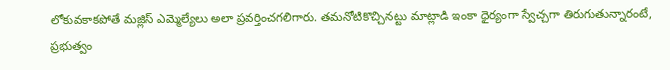లోకువకాకపోతే మజ్లిస్ ఎమ్మెల్యేలు అలా ప్రవర్తించగలిగారు. తమనోటికొచ్చినట్టు మాట్లాడి ఇంకా ధైర్యంగా స్వేచ్చగా తిరుగుతున్నారంటే, ప్రభుత్వం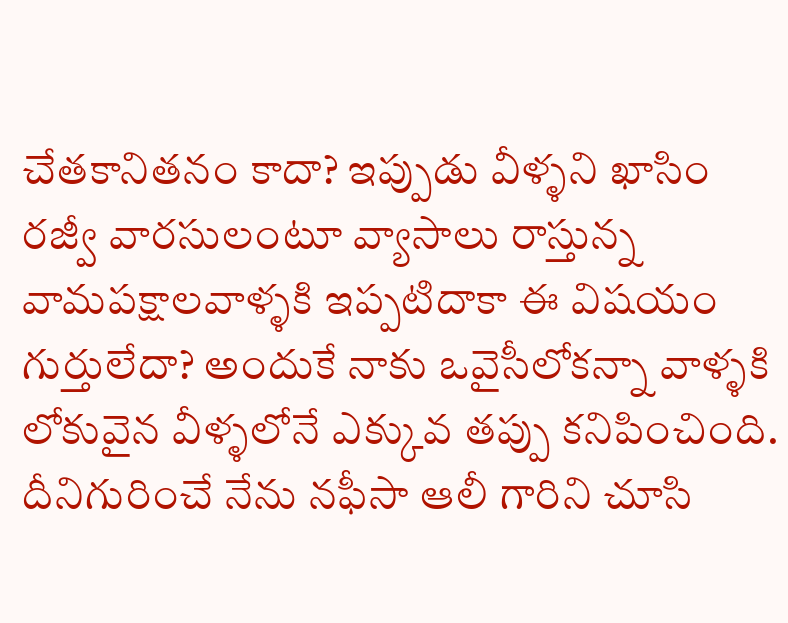చేతకానితనం కాదా? ఇప్పుడు వీళ్ళని ఖాసిం రజ్వీ వారసులంటూ వ్యాసాలు రాస్తున్న వామపక్షాలవాళ్ళకి ఇప్పటిదాకా ఈ విషయం గుర్తులేదా? అందుకే నాకు ఒవైసీలోకన్నా వాళ్ళకి లోకువైన వీళ్ళలోనే ఎక్కువ తప్పు కనిపించింది. దీనిగురించే నేను నఫీసా ఆలీ గారిని చూసి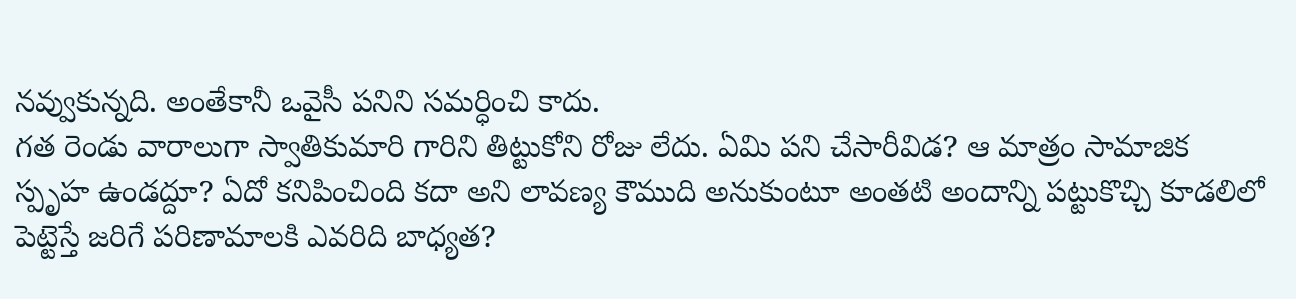నవ్వుకున్నది. అంతేకానీ ఒవైసీ పనిని సమర్ధించి కాదు.
గత రెండు వారాలుగా స్వాతికుమారి గారిని తిట్టుకోని రోజు లేదు. ఏమి పని చేసారీవిడ? ఆ మాత్రం సామాజిక స్పృహ ఉండద్దూ? ఏదో కనిపించింది కదా అని లావణ్య కౌముది అనుకుంటూ అంతటి అందాన్ని పట్టుకొచ్చి కూడలిలో పెట్టెస్తే జరిగే పరిణామాలకి ఎవరిది బాధ్యత?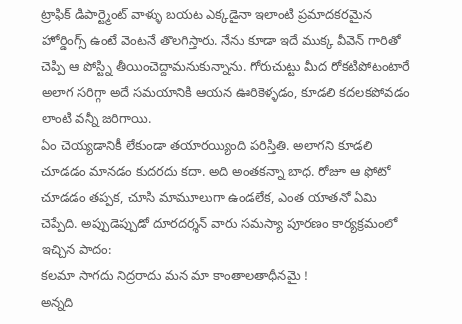ట్రాఫిక్ డిపార్ట్మెంట్ వాళ్ళు బయట ఎక్కడైనా ఇలాంటి ప్రమాదకరమైన హోర్డింగ్స్ ఉంటే వెంటనే తొలగిస్తారు. నేను కూడా ఇదే ముక్క వీవెన్ గారితో చెప్పి ఆ పోస్ట్ని తీయించెద్దామనుకున్నాను. గోరుచుట్టు మీద రోకటిపోటంటారే అలాగ సరిగ్గా అదే సమయానికి ఆయన ఊరికెళ్ళడం, కూడలి కదలకపోవడం లాంటి వన్నీ జరిగాయి.
ఏం చెయ్యడానికీ లేకుండా తయారయ్యింది పరిస్తితి. అలాగని కూడలి చూడడం మానడం కుదరదు కదా. అది అంతకన్నా బాధ. రోజూ ఆ ఫోటో చూడడం తప్పక, చూసి మామూలుగా ఉండలేక, ఎంత యాతనో ఏమి చెప్పేది. అప్పుడెప్పుడో దూరదర్శన్ వారు సమస్యా పూరణం కార్యక్రమంలో ఇచ్చిన పాదం:
కలమా సాగదు నిద్రరాదు మన మా కాంతాలతాధీనమై !
అన్నది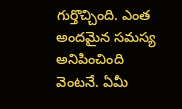గుర్తొచ్చింది. ఎంత అందమైన సమస్య అనిపించింది వెంటనే. ఏమీ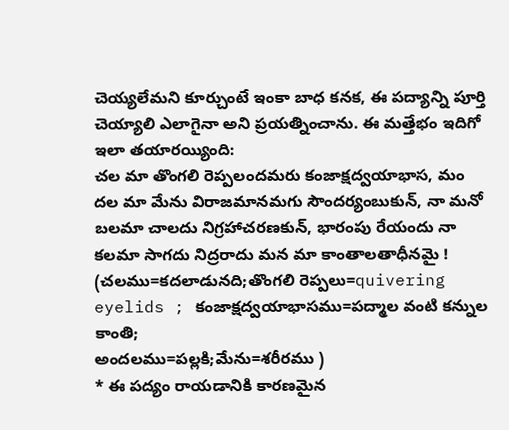చెయ్యలేమని కూర్చుంటే ఇంకా బాధ కనక, ఈ పద్యాన్ని పూర్తి చెయ్యాలి ఎలాగైనా అని ప్రయత్నించాను. ఈ మత్తేభం ఇదిగో ఇలా తయారయ్యింది:
చల మా తొంగలి రెప్పలందమరు కంజాక్షద్వయాభాస, మం
దల మా మేను విరాజమానమగు సౌందర్యంబుకున్, నా మనో
బలమా చాలదు నిగ్రహాచరణకున్, భారంపు రేయందు నా
కలమా సాగదు నిద్రరాదు మన మా కాంతాలతాధీనమై !
(చలము=కదలాడునది;తొంగలి రెప్పలు=quivering eyelids ; కంజాక్షద్వయాభాసము=పద్మాల వంటి కన్నుల కాంతి;
అందలము=పల్లకి;మేను=శరీరము )
* ఈ పద్యం రాయడానికి కారణమైన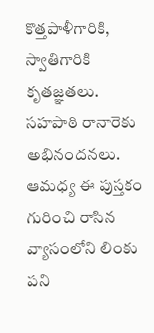కొత్తపాళీగారికి, స్వాతిగారికి కృతజ్ఞతలు. సహపాఠి రానారెకు అభినందనలు.
ఆమధ్య ఈ పుస్తకం గురించి రాసిన వ్యాసంలోని లింకు పని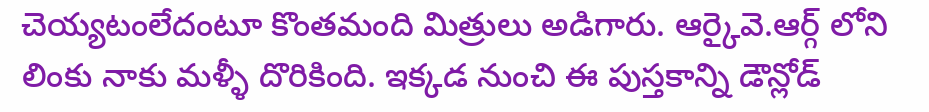చెయ్యటంలేదంటూ కొంతమంది మిత్రులు అడిగారు. ఆర్కైవె.ఆర్గ్ లోని లింకు నాకు మళ్ళీ దొరికింది. ఇక్కడ నుంచి ఈ పుస్తకాన్ని డౌన్లోడ్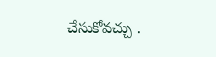చేసుకోవచ్చు .